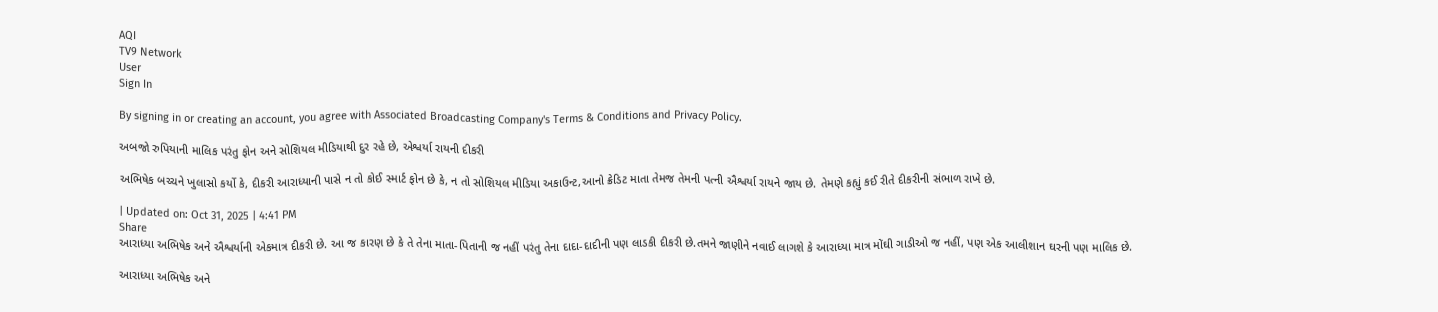AQI
TV9 Network
User
Sign In

By signing in or creating an account, you agree with Associated Broadcasting Company's Terms & Conditions and Privacy Policy.

અબજો રુપિયાની માલિક પરંતુ ફોન અને સોશિયલ મીડિયાથી દુર રહે છે, એશ્વર્યા રાયની દીકરી

અભિષેક બચ્ચને ખુલાસો કર્યો કે, દીકરી આરાધ્યાની પાસે ન તો કોઈ સ્માર્ટ ફોન છે કે, ન તો સોશિયલ મીડિયા અકાઉન્ટ,આનો ક્રેડિટ માતા તેમજ તેમની પત્ની ઐશ્વર્યા રાયને જાય છે. તેમણે કહ્યું કઈ રીતે દીકરીની સંભાળ રાખે છે.

| Updated on: Oct 31, 2025 | 4:41 PM
Share
આરાધ્યા અભિષેક અને ઐશ્વર્યાની એકમાત્ર દીકરી છે. આ જ કારણ છે કે તે તેના માતા-પિતાની જ નહીં પરંતુ તેના દાદા-દાદીની પણ લાડકી દીકરી છે.તમને જાણીને નવાઈ લાગશે કે આરાધ્યા માત્ર મોંઘી ગાડીઓ જ નહીં, પણ એક આલીશાન ઘરની પણ માલિક છે.

આરાધ્યા અભિષેક અને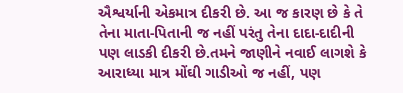ઐશ્વર્યાની એકમાત્ર દીકરી છે. આ જ કારણ છે કે તે તેના માતા-પિતાની જ નહીં પરંતુ તેના દાદા-દાદીની પણ લાડકી દીકરી છે.તમને જાણીને નવાઈ લાગશે કે આરાધ્યા માત્ર મોંઘી ગાડીઓ જ નહીં, પણ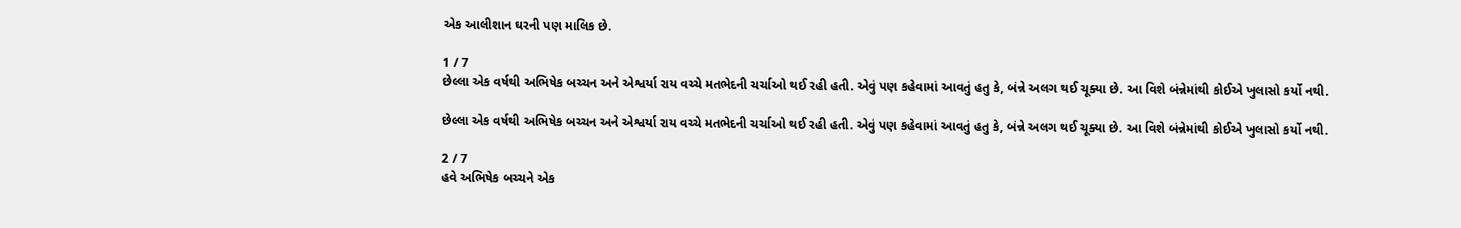એક આલીશાન ઘરની પણ માલિક છે.

1 / 7
છેલ્લા એક વર્ષથી અભિષેક બચ્ચન અને એશ્વર્યા રાય વચ્ચે મતભેદની ચર્ચાઓ થઈ રહી હતી. એવું પણ કહેવામાં આવતું હતુ કે, બંન્ને અલગ થઈ ચૂક્યા છે. આ વિશે બંન્નેમાંથી કોઈએ ખુલાસો કર્યો નથી.

છેલ્લા એક વર્ષથી અભિષેક બચ્ચન અને એશ્વર્યા રાય વચ્ચે મતભેદની ચર્ચાઓ થઈ રહી હતી. એવું પણ કહેવામાં આવતું હતુ કે, બંન્ને અલગ થઈ ચૂક્યા છે. આ વિશે બંન્નેમાંથી કોઈએ ખુલાસો કર્યો નથી.

2 / 7
હવે અભિષેક બચ્ચને એક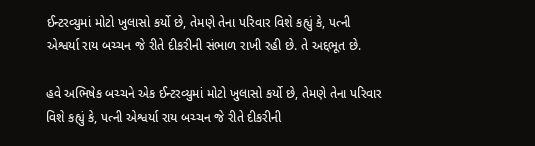ઈન્ટરવ્યુમાં મોટો ખુલાસો કર્યો છે, તેમણે તેના પરિવાર વિશે કહ્યું કે, પત્ની એશ્વર્યા રાય બચ્ચન જે રીતે દીકરીની સંભાળ રાખી રહી છે. તે અદ્દભૂત છે.

હવે અભિષેક બચ્ચને એક ઈન્ટરવ્યુમાં મોટો ખુલાસો કર્યો છે, તેમણે તેના પરિવાર વિશે કહ્યું કે, પત્ની એશ્વર્યા રાય બચ્ચન જે રીતે દીકરીની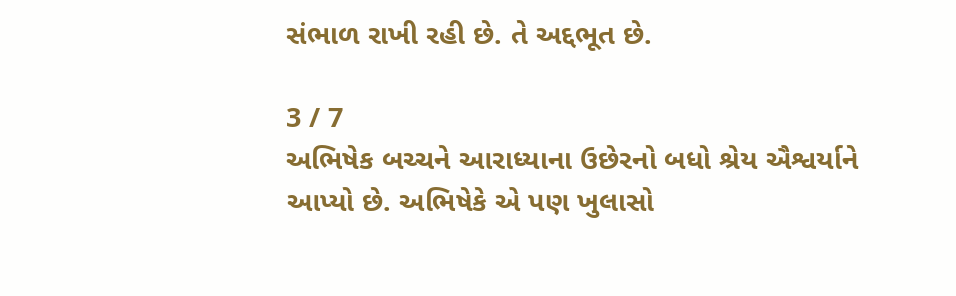સંભાળ રાખી રહી છે. તે અદ્દભૂત છે.

3 / 7
અભિષેક બચ્ચને આરાધ્યાના ઉછેરનો બધો શ્રેય ઐશ્વર્યાને આપ્યો છે. અભિષેકે એ પણ ખુલાસો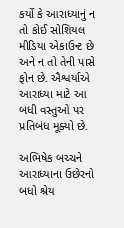કર્યો કે આરાધ્યાનું ન તો કોઈ સોશિયલ મીડિયા એકાઉન્ટ છે અને ન તો તેની પાસે ફોન છે. ઐશ્વર્યાએ આરાધ્યા માટે આ બધી વસ્તુઓ પર પ્રતિબંધ મૂક્યો છે.

અભિષેક બચ્ચને આરાધ્યાના ઉછેરનો બધો શ્રેય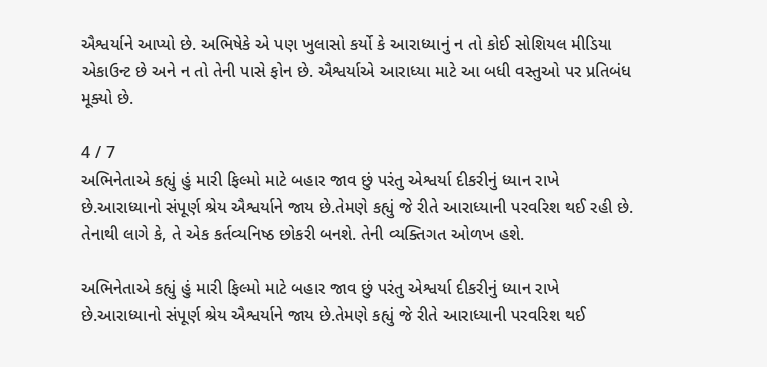ઐશ્વર્યાને આપ્યો છે. અભિષેકે એ પણ ખુલાસો કર્યો કે આરાધ્યાનું ન તો કોઈ સોશિયલ મીડિયા એકાઉન્ટ છે અને ન તો તેની પાસે ફોન છે. ઐશ્વર્યાએ આરાધ્યા માટે આ બધી વસ્તુઓ પર પ્રતિબંધ મૂક્યો છે.

4 / 7
અભિનેતાએ કહ્યું હું મારી ફિલ્મો માટે બહાર જાવ છું પરંતુ એશ્વર્યા દીકરીનું ધ્યાન રાખે છે.આરાધ્યાનો સંપૂર્ણ શ્રેય ઐશ્વર્યાને જાય છે.તેમણે કહ્યું જે રીતે આરાધ્યાની પરવરિશ થઈ રહી છે. તેનાથી લાગે કે, તે એક કર્તવ્યનિષ્ઠ છોકરી બનશે. તેની વ્યક્તિગત ઓળખ હશે.

અભિનેતાએ કહ્યું હું મારી ફિલ્મો માટે બહાર જાવ છું પરંતુ એશ્વર્યા દીકરીનું ધ્યાન રાખે છે.આરાધ્યાનો સંપૂર્ણ શ્રેય ઐશ્વર્યાને જાય છે.તેમણે કહ્યું જે રીતે આરાધ્યાની પરવરિશ થઈ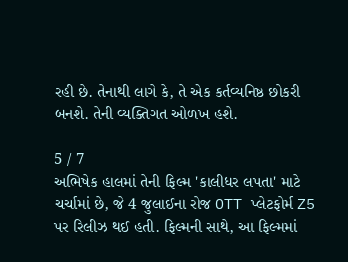રહી છે. તેનાથી લાગે કે, તે એક કર્તવ્યનિષ્ઠ છોકરી બનશે. તેની વ્યક્તિગત ઓળખ હશે.

5 / 7
અભિષેક હાલમાં તેની ફિલ્મ 'કાલીધર લપતા' માટે ચર્ચામાં છે, જે 4 જુલાઈના રોજ OTT પ્લેટફોર્મ Z5 પર રિલીઝ થઈ હતી. ફિલ્મની સાથે, આ ફિલ્મમાં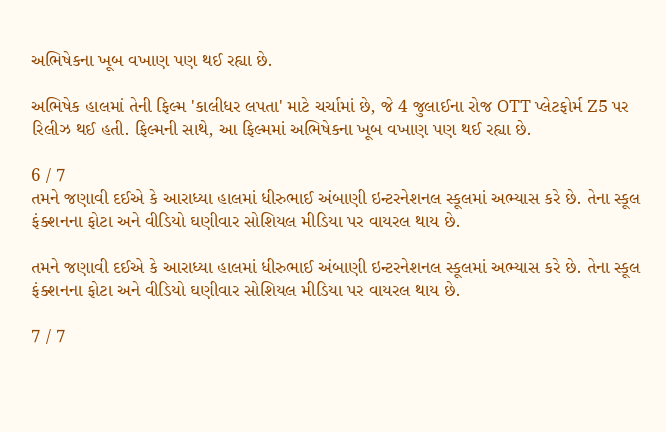અભિષેકના ખૂબ વખાણ પણ થઈ રહ્યા છે.

અભિષેક હાલમાં તેની ફિલ્મ 'કાલીધર લપતા' માટે ચર્ચામાં છે, જે 4 જુલાઈના રોજ OTT પ્લેટફોર્મ Z5 પર રિલીઝ થઈ હતી. ફિલ્મની સાથે, આ ફિલ્મમાં અભિષેકના ખૂબ વખાણ પણ થઈ રહ્યા છે.

6 / 7
તમને જણાવી દઈએ કે આરાધ્યા હાલમાં ધીરુભાઈ અંબાણી ઇન્ટરનેશનલ સ્કૂલમાં અભ્યાસ કરે છે. તેના સ્કૂલ ફંક્શનના ફોટા અને વીડિયો ઘણીવાર સોશિયલ મીડિયા પર વાયરલ થાય છે.

તમને જણાવી દઈએ કે આરાધ્યા હાલમાં ધીરુભાઈ અંબાણી ઇન્ટરનેશનલ સ્કૂલમાં અભ્યાસ કરે છે. તેના સ્કૂલ ફંક્શનના ફોટા અને વીડિયો ઘણીવાર સોશિયલ મીડિયા પર વાયરલ થાય છે.

7 / 7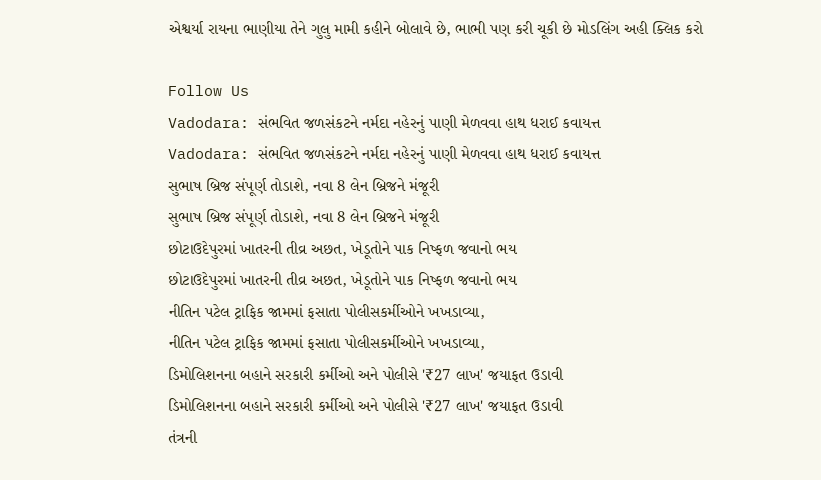એશ્વર્યા રાયના ભાણીયા તેને ગુલુ મામી કહીને બોલાવે છે, ભાભી પણ કરી ચૂકી છે મોડલિંગ અહી ક્લિક કરો

Follow Us
Vadodara: સંભવિત જળસંકટને નર્મદા નહેરનું પાણી મેળવવા હાથ ધરાઈ કવાયત્ત
Vadodara: સંભવિત જળસંકટને નર્મદા નહેરનું પાણી મેળવવા હાથ ધરાઈ કવાયત્ત
સુભાષ બ્રિજ સંપૂર્ણ તોડાશે, નવા 8 લેન બ્રિજને મંજૂરી
સુભાષ બ્રિજ સંપૂર્ણ તોડાશે, નવા 8 લેન બ્રિજને મંજૂરી
છોટાઉદેપુરમાં ખાતરની તીવ્ર અછત, ખેડૂતોને પાક નિષ્ફળ જવાનો ભય
છોટાઉદેપુરમાં ખાતરની તીવ્ર અછત, ખેડૂતોને પાક નિષ્ફળ જવાનો ભય
નીતિન પટેલ ટ્રાફિક જામમાં ફસાતા પોલીસકર્મીઓને ખખડાવ્યા,
નીતિન પટેલ ટ્રાફિક જામમાં ફસાતા પોલીસકર્મીઓને ખખડાવ્યા,
ડિમોલિશનના બહાને સરકારી કર્મીઓ અને પોલીસે '₹27 લાખ' જયાફત ઉડાવી
ડિમોલિશનના બહાને સરકારી કર્મીઓ અને પોલીસે '₹27 લાખ' જયાફત ઉડાવી
તંત્રની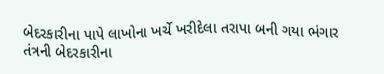બેદરકારીના પાપે લાખોના ખર્ચે ખરીદેલા તરાપા બની ગયા ભંગાર
તંત્રની બેદરકારીના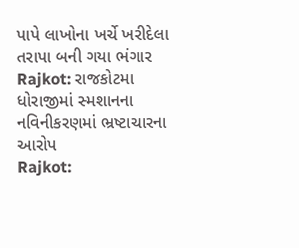પાપે લાખોના ખર્ચે ખરીદેલા તરાપા બની ગયા ભંગાર
Rajkot: રાજકોટમા ધોરાજીમાં સ્મશાનના નવિનીકરણમાં ભ્રષ્ટાચારના આરોપ
Rajkot: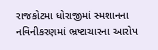રાજકોટમા ધોરાજીમાં સ્મશાનના નવિનીકરણમાં ભ્રષ્ટાચારના આરોપ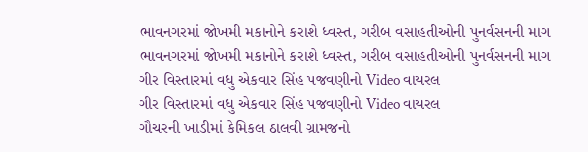ભાવનગરમાં જોખમી મકાનોને કરાશે ધ્વસ્ત, ગરીબ વસાહતીઓની પુનર્વસનની માગ
ભાવનગરમાં જોખમી મકાનોને કરાશે ધ્વસ્ત, ગરીબ વસાહતીઓની પુનર્વસનની માગ
ગીર વિસ્તારમાં વધુ એકવાર સિંહ પજવણીનો Video વાયરલ
ગીર વિસ્તારમાં વધુ એકવાર સિંહ પજવણીનો Video વાયરલ
ગૌચરની ખાડીમાં કેમિકલ ઠાલવી ગ્રામજનો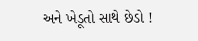અને ખેડૂતો સાથે છેડો !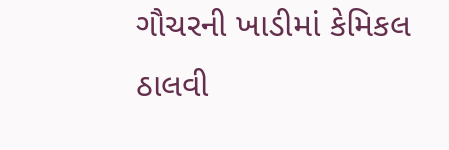ગૌચરની ખાડીમાં કેમિકલ ઠાલવી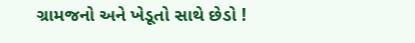ગ્રામજનો અને ખેડૂતો સાથે છેડો !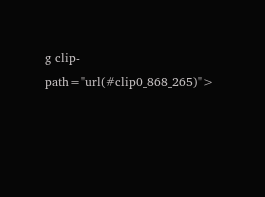g clip-path="url(#clip0_868_265)">